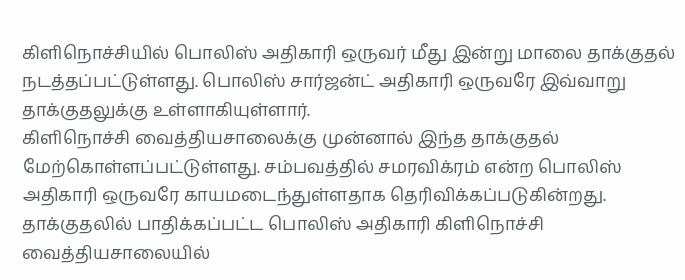கிளிநொச்சியில் பொலிஸ் அதிகாரி ஒருவர் மீது இன்று மாலை தாக்குதல் நடத்தப்பட்டுள்ளது. பொலிஸ் சார்ஜன்ட் அதிகாரி ஒருவரே இவ்வாறு தாக்குதலுக்கு உள்ளாகியுள்ளார்.
கிளிநொச்சி வைத்தியசாலைக்கு முன்னால் இந்த தாக்குதல் மேற்கொள்ளப்பட்டுள்ளது. சம்பவத்தில் சமரவிக்ரம் என்ற பொலிஸ் அதிகாரி ஒருவரே காயமடைந்துள்ளதாக தெரிவிக்கப்படுகின்றது.
தாக்குதலில் பாதிக்கப்பட்ட பொலிஸ் அதிகாரி கிளிநொச்சி வைத்தியசாலையில்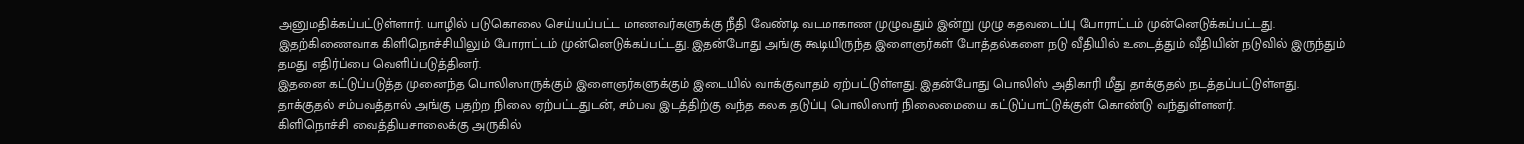அனுமதிக்கப்பட்டுள்ளார். யாழில் படுகொலை செய்யப்பட்ட மாணவர்களுக்கு நீதி வேண்டி வடமாகாண முழுவதும் இன்று முழு கதவடைப்பு போராட்டம் முன்னெடுக்கப்பட்டது.
இதற்கிணைவாக கிளிநொச்சியிலும் போராட்டம் முன்னெடுக்கப்பட்டது. இதன்போது அங்கு கூடியிருந்த இளைஞர்கள் போத்தல்களை நடு வீதியில் உடைத்தும் வீதியின் நடுவில் இருந்தும் தமது எதிர்ப்பை வெளிப்படுத்தினர்.
இதனை கட்டுப்படுத்த முனைந்த பொலிஸாருக்கும் இளைஞர்களுக்கும் இடையில் வாக்குவாதம் ஏற்பட்டுள்ளது. இதன்போது பொலிஸ் அதிகாரி மீது தாக்குதல் நடத்தப்பட்டுள்ளது.
தாக்குதல் சம்பவத்தால் அங்கு பதற்ற நிலை ஏற்பட்டதுடன், சம்பவ இடத்திற்கு வந்த கலக தடுப்பு பொலிஸார் நிலைமையை கட்டுப்பாட்டுக்குள் கொண்டு வந்துள்ளனர்.
கிளிநொச்சி வைத்தியசாலைக்கு அருகில்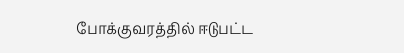போக்குவரத்தில் ஈடுபட்ட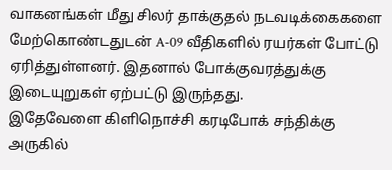வாகனங்கள் மீது சிலர் தாக்குதல் நடவடிக்கைகளை மேற்கொண்டதுடன் A-09 வீதிகளில் ரயர்கள் போட்டு ஏரித்துள்ளனர். இதனால் போக்குவரத்துக்கு இடையுறுகள் ஏற்பட்டு இருந்தது.
இதேவேளை கிளிநொச்சி கரடிபோக் சந்திக்கு அருகில்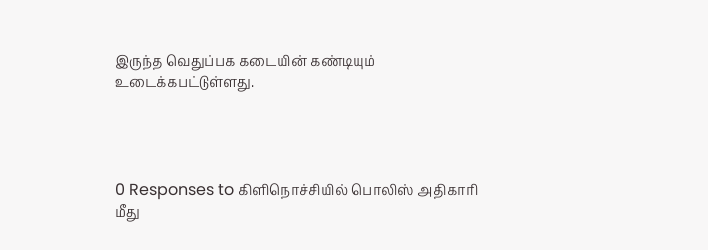இருந்த வெதுப்பக கடையின் கண்டியும் உடைக்கபட்டுள்ளது.




0 Responses to கிளிநொச்சியில் பொலிஸ் அதிகாரி மீது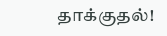தாக்குதல்!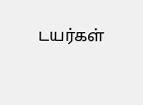டயர்கள்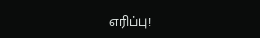எரிப்பு!